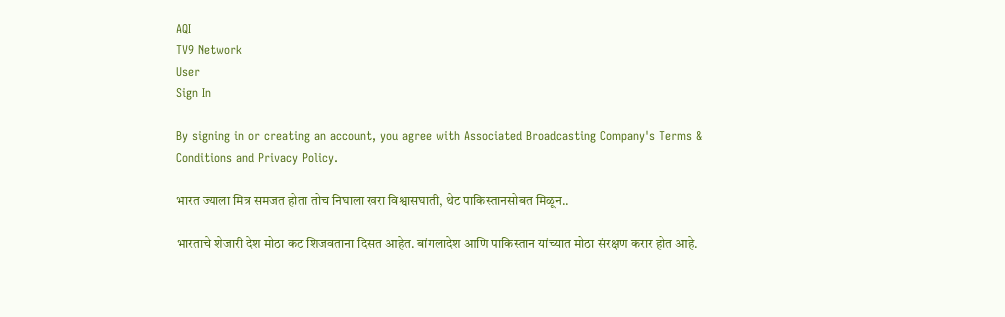AQI
TV9 Network
User
Sign In

By signing in or creating an account, you agree with Associated Broadcasting Company's Terms & Conditions and Privacy Policy.

भारत ज्याला मित्र समजत होता तोच निघाला खरा विश्वासघाती, थेट पाकिस्तानसोबत मिळून..

भारताचे शेजारी देश मोठा कट शिजवताना दिसत आहेत. बांगलादेश आणि पाकिस्तान यांच्यात मोठा संरक्षण करार होत आहे.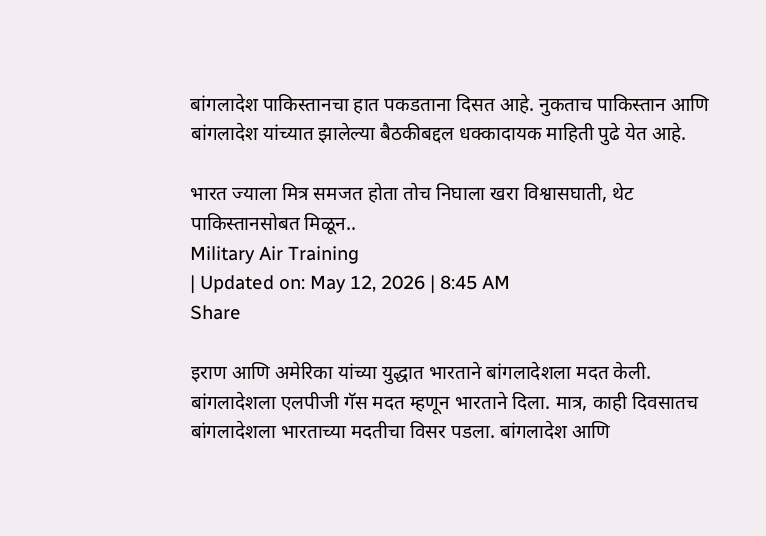बांगलादेश पाकिस्तानचा हात पकडताना दिसत आहे. नुकताच पाकिस्तान आणि बांगलादेश यांच्यात झालेल्या बैठकीबद्दल धक्कादायक माहिती पुढे येत आहे.

भारत ज्याला मित्र समजत होता तोच निघाला खरा विश्वासघाती, थेट पाकिस्तानसोबत मिळून..
Military Air Training
| Updated on: May 12, 2026 | 8:45 AM
Share

इराण आणि अमेरिका यांच्या युद्धात भारताने बांगलादेशला मदत केली. बांगलादेशला एलपीजी गॅस मदत म्हणून भारताने दिला. मात्र, काही दिवसातच बांगलादेशला भारताच्या मदतीचा विसर पडला. बांगलादेश आणि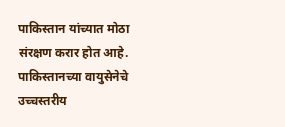पाकिस्तान यांच्यात मोठा संरक्षण करार होत आहे. पाकिस्तानच्या वायुसेनेचे उच्चस्तरीय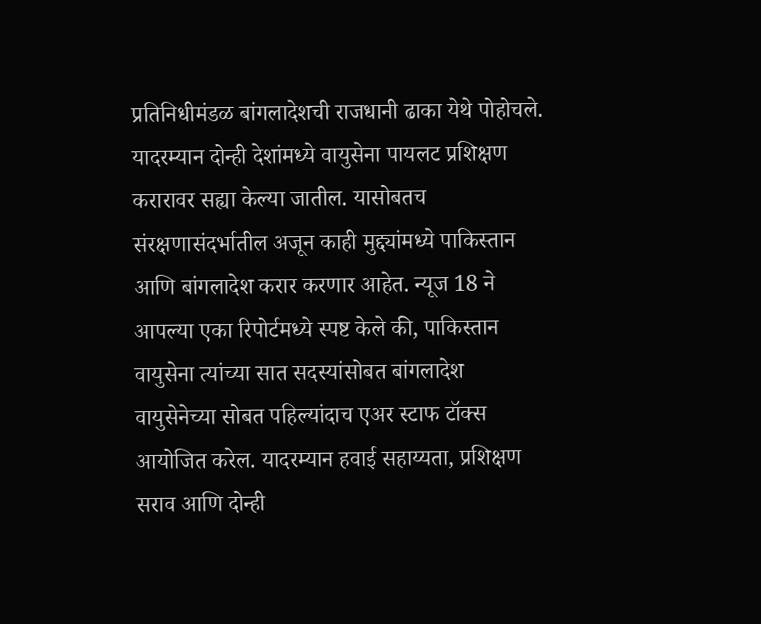प्रतिनिधीमंडळ बांगलादेशची राजधानी ढाका येथे पोहोचले. यादरम्यान दोन्ही देशांमध्ये वायुसेना पायलट प्रशिक्षण करारावर सह्या केल्या जातील. यासोबतच संरक्षणासंदर्भातील अजून काही मुद्द्यांमध्ये पाकिस्तान आणि बांगलादेश करार करणार आहेत. न्यूज 18 ने आपल्या एका रिपोर्टमध्ये स्पष्ट केले की, पाकिस्तान वायुसेना त्यांच्या सात सदस्यांसोबत बांगलादेश वायुसेनेच्या सोबत पहिल्यांदाच एअर स्टाफ टॉक्स आयोजित करेल. यादरम्यान हवाई सहाय्यता, प्रशिक्षण सराव आणि दोन्ही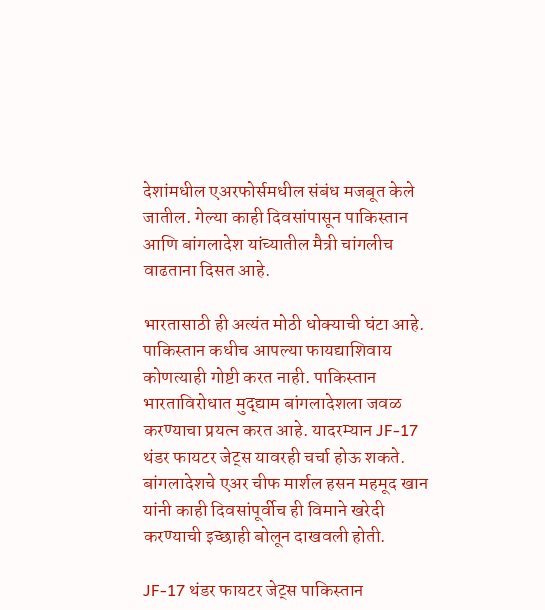देशांमधील एअरफोर्समधील संबंध मजबूत केले जातील. गेल्या काही दिवसांपासून पाकिस्तान आणि बांगलादेश यांच्यातील मैत्री चांगलीच वाढताना दिसत आहे.

भारतासाठी ही अत्यंत मोठी धोक्याची घंटा आहे. पाकिस्तान कधीच आपल्या फायद्याशिवाय कोणत्याही गोष्टी करत नाही. पाकिस्तान भारताविरोधात मुद्द्याम बांगलादेशला जवळ करण्याचा प्रयत्न करत आहे. यादरम्यान JF-17 थंडर फायटर जेट्स यावरही चर्चा होऊ शकते. बांगलादेशचे एअर चीफ मार्शल हसन महमूद खान यांनी काही दिवसांपूर्वीच ही विमाने खरेदी करण्याची इच्छाही बोलून दाखवली होती.

JF-17 थंडर फायटर जेट्स पाकिस्तान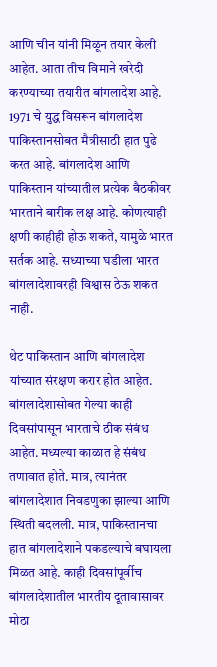आणि चीन यांनी मिळून तयार केली आहेत. आता तीच विमाने खरेदी करण्याच्या तयारीत बांगलादेश आहे. 1971 चे युद्ध विसरून बांगलादेश पाकिस्तानसोबत मैत्रीसाठी हात पुढे करत आहे. बांगलादेश आणि पाकिस्तान यांच्यातील प्रत्येक बैठकीवर भारताने बारीक लक्ष आहे. कोणत्याही क्षणी काहीही होऊ शकते, यामुळे भारत सर्तक आहे. सध्याच्या घडीला भारत बांगलादेशावरही विश्वास ठेऊ शकत नाही.

थेट पाकिस्तान आणि बांगलादेश यांच्यात संरक्षण करार होत आहेत. बांगलादेशासोबत गेल्या काही दिवसांपासून भारताचे ठीक संबंध आहेत. मध्यल्या काळात हे संबंध तणावात होते. मात्र, त्यानंतर बांगलादेशात निवडणुका झाल्या आणि स्थिती बदलली. मात्र, पाकिस्तानचा हात बांगलादेशाने पकडल्याचे बघायला मिळत आहे. काही दिवसांपूर्वीच बांगलादेशातील भारतीय दूतावासावर मोठा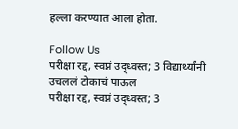हल्ला करण्यात आला होता.

Follow Us
परीक्षा रद्द, स्वप्नं उद्ध्वस्त; 3 विद्यार्थ्यांनी उचललं टोकाचं पाऊल
परीक्षा रद्द, स्वप्नं उद्ध्वस्त; 3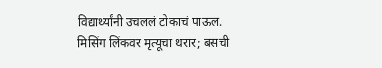विद्यार्थ्यांनी उचललं टोकाचं पाऊल.
मिसिंग लिंकवर मृत्यूचा थरार; बसची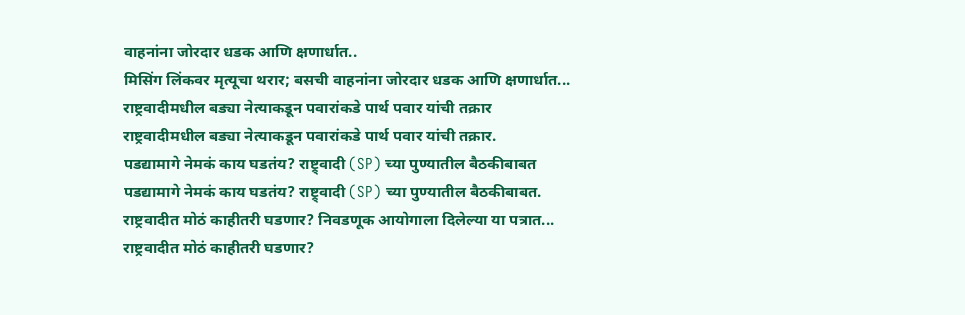वाहनांना जोरदार धडक आणि क्षणार्धात..
मिसिंग लिंकवर मृत्यूचा थरार; बसची वाहनांना जोरदार धडक आणि क्षणार्धात...
राष्ट्रवादीमधील बड्या नेत्याकडून पवारांकडे पार्थ पवार यांची तक्रार
राष्ट्रवादीमधील बड्या नेत्याकडून पवारांकडे पार्थ पवार यांची तक्रार.
पडद्यामागे नेमकं काय घडतंय? राष्ट्र्वादी (SP) च्या पुण्यातील बैठकीबाबत
पडद्यामागे नेमकं काय घडतंय? राष्ट्र्वादी (SP) च्या पुण्यातील बैठकीबाबत.
राष्ट्रवादीत मोठं काहीतरी घडणार? निवडणूक आयोगाला दिलेल्या या पत्रात...
राष्ट्रवादीत मोठं काहीतरी घडणार?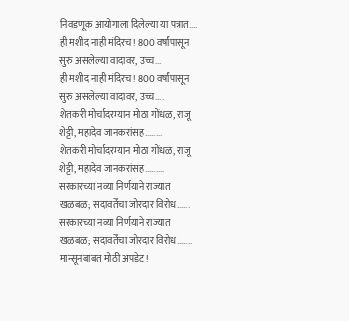निवडणूक आयोगाला दिलेल्या या पत्रात....
ही मशीद नाही मंदिरच! 800 वर्षांपासून सुरु असलेल्या वादावर, उच्च...
ही मशीद नाही मंदिरच! 800 वर्षांपासून सुरु असलेल्या वादावर, उच्च....
शेतकरी मोर्चादरम्यान मोठा गोंधळ, राजू शेट्टी, महादेव जानकरांसह........
शेतकरी मोर्चादरम्यान मोठा गोंधळ, राजू शेट्टी, महादेव जानकरांसह.........
सरकारच्या नव्या निर्णयाने राज्यात खळबळ; सदावर्तेंचा जोरदार विरोध......
सरकारच्या नव्या निर्णयाने राज्यात खळबळ; सदावर्तेंचा जोरदार विरोध.......
मान्सूनबाबत मोठी अपडेट!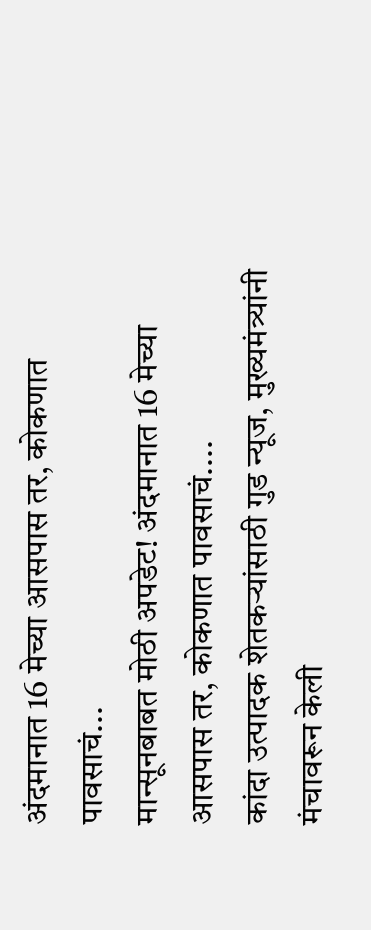अंदमानात 16 मेच्या आसपास तर, कोकणात पावसाचं...
मान्सूनबाबत मोठी अपडेट! अंदमानात 16 मेच्या आसपास तर, कोकणात पावसाचं....
कांदा उत्पादक शेतकऱ्यांसाठी गुड न्यूज, मुख्यमंत्र्यांनी मंचावरून केली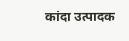कांदा उत्पादक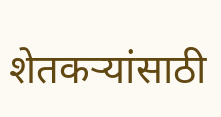शेतकऱ्यांसाठी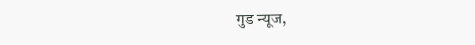गुड न्यूज,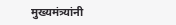मुख्यमंत्र्यांनी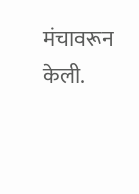मंचावरून केली.